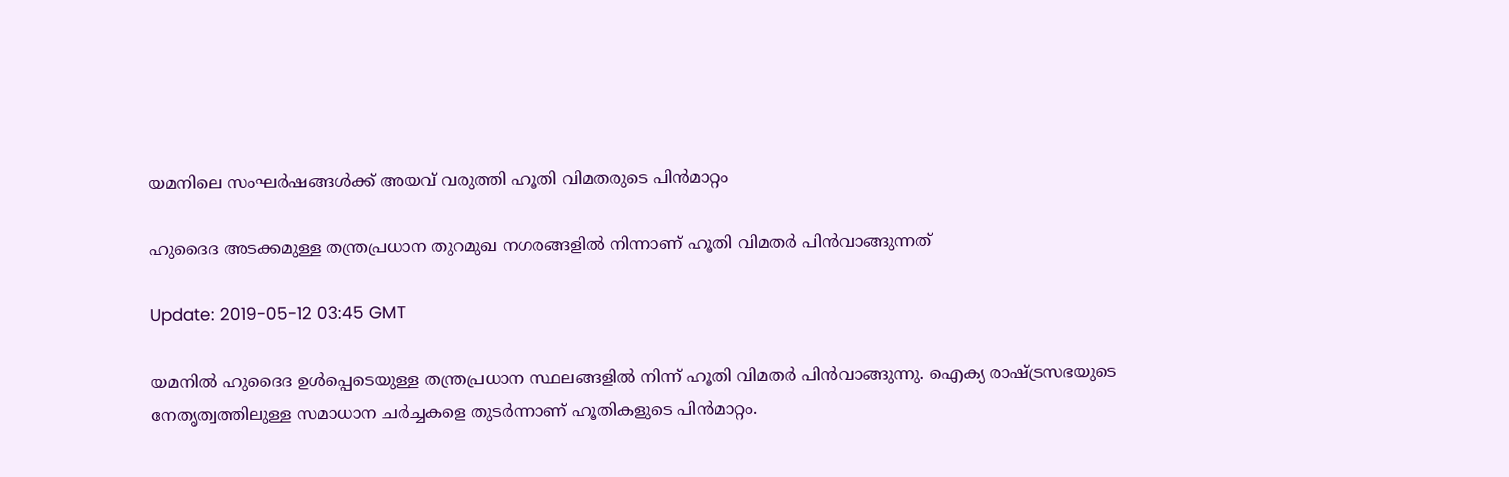യമനിലെ സംഘര്‍ഷങ്ങള്‍ക്ക് അയവ് വരുത്തി ഹൂതി വിമതരുടെ പിന്‍മാറ്റം

ഹുദൈദ അടക്കമുള്ള തന്ത്രപ്രധാന തുറമുഖ നഗരങ്ങളില്‍ നിന്നാണ് ഹൂതി വിമതര്‍ പിന്‍വാങ്ങുന്നത്

Update: 2019-05-12 03:45 GMT

യമനില്‍ ഹുദൈദ ഉള്‍പ്പെടെയുള്ള തന്ത്രപ്രധാന സ്ഥലങ്ങളില്‍ നിന്ന് ഹൂതി വിമതര്‍ പിന്‍വാങ്ങുന്നു. ഐക്യ രാഷ്ട്രസഭയുടെ നേതൃത്വത്തിലുള്ള സമാധാന ചര്‍ച്ചകളെ തുടര്‍ന്നാണ് ഹൂതികളുടെ പിന്‍മാറ്റം.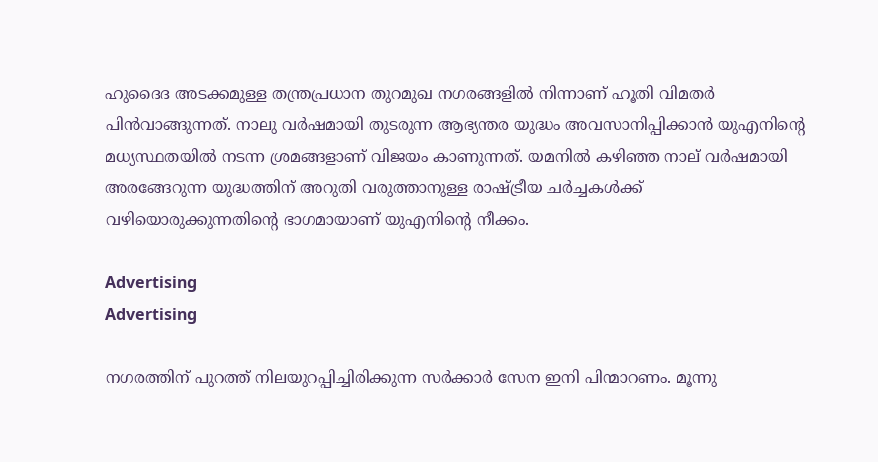ഹുദൈദ അടക്കമുള്ള തന്ത്രപ്രധാന തുറമുഖ നഗരങ്ങളില്‍ നിന്നാണ് ഹൂതി വിമതര്‍ പിന്‍വാങ്ങുന്നത്. നാലു വര്‍ഷമായി തുടരുന്ന ആഭ്യന്തര യുദ്ധം അവസാനിപ്പിക്കാന്‍ യുഎനിന്റെ മധ്യസ്ഥതയില്‍ നടന്ന ശ്രമങ്ങളാണ് വിജയം കാണുന്നത്. യമനില്‍ കഴിഞ്ഞ നാല് വര്‍ഷമായി അരങ്ങേറുന്ന യുദ്ധത്തിന് അറുതി വരുത്താനുള്ള രാഷ്ട്രീയ ചര്‍ച്ചകള്‍ക്ക് വഴിയൊരുക്കുന്നതിന്റെ ഭാഗമായാണ് യുഎനിന്റെ നീക്കം.

Advertising
Advertising

നഗരത്തിന് പുറത്ത് നിലയുറപ്പിച്ചിരിക്കുന്ന സര്‍ക്കാര്‍ സേന ഇനി പിന്മാറണം. മൂന്നു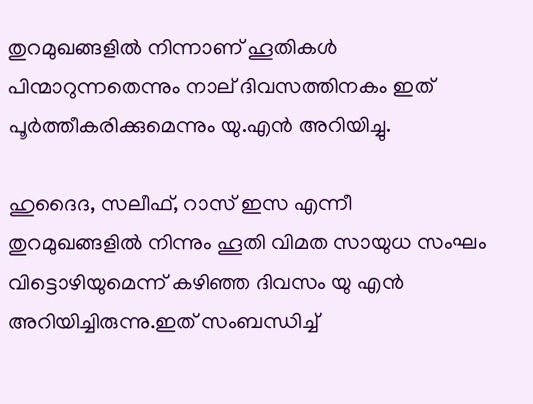തുറമുഖങ്ങളില്‍ നിന്നാണ് ഹൂതികള്‍ പിന്മാറുന്നതെന്നും നാല് ദിവസത്തിനകം ഇത് പൂര്‍ത്തീകരിക്കുമെന്നും യു.എന്‍ അറിയിച്ചു.

ഹുദൈദ, സലീഫ്, റാസ് ഇസ എന്നീ തുറമുഖങ്ങളില്‍ നിന്നും ഹൂതി വിമത സായുധ സംഘം വിട്ടൊഴിയുമെന്ന് കഴിഞ്ഞ ദിവസം യു എന്‍ അറിയിച്ചിരുന്നു.ഇത് സംബന്ധിച്ച്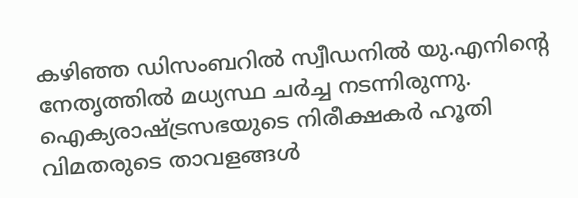കഴിഞ്ഞ ഡിസംബറില്‍ സ്വീഡനില്‍ യു.എനിന്റെ നേതൃത്തില്‍ മധ്യസ്ഥ ചര്‍ച്ച നടന്നിരുന്നു. ഐക്യരാഷ്ട്രസഭയുടെ നിരീക്ഷകര്‍ ഹൂതി വിമതരുടെ താവളങ്ങള്‍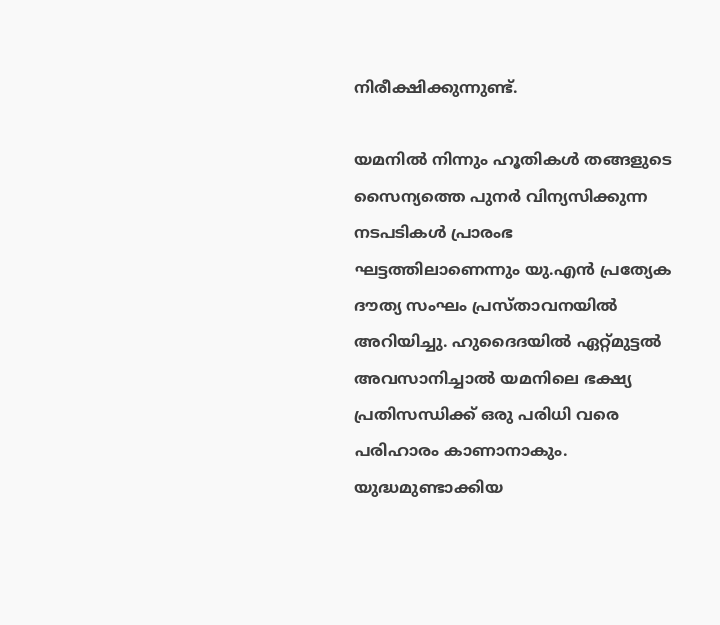നിരീക്ഷിക്കുന്നുണ്ട്.

യമനില്‍ നിന്നും ഹൂതികള്‍ തങ്ങളുടെ സൈന്യത്തെ പുനര്‍ വിന്യസിക്കുന്ന നടപടികള്‍ പ്രാരംഭ ഘട്ടത്തിലാണെന്നും യു.എന്‍ പ്രത്യേക ദൗത്യ സംഘം പ്രസ്താവനയില്‍ അറിയിച്ചു. ഹുദൈദയില്‍ ഏറ്റ്മുട്ടല്‍ അവസാനിച്ചാല്‍ യമനിലെ ഭക്ഷ്യ പ്രതിസന്ധിക്ക് ഒരു പരിധി വരെ പരിഹാരം കാണാനാകും. യുദ്ധമുണ്ടാക്കിയ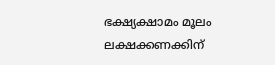ഭക്ഷ്യക്ഷാമം മൂലം ലക്ഷക്കണക്കിന്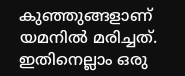കുഞ്ഞുങ്ങളാണ് യമനില്‍ മരിച്ചത്. ഇതിനെല്ലാം ഒരു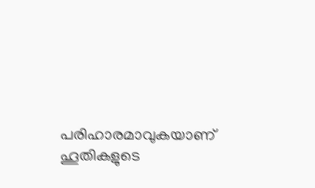പരിഹാരമാവുകയാണ് ഹൂതികളുടെ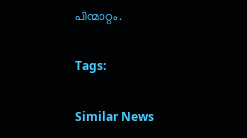പിന്മാറ്റം.

Tags:

Similar News